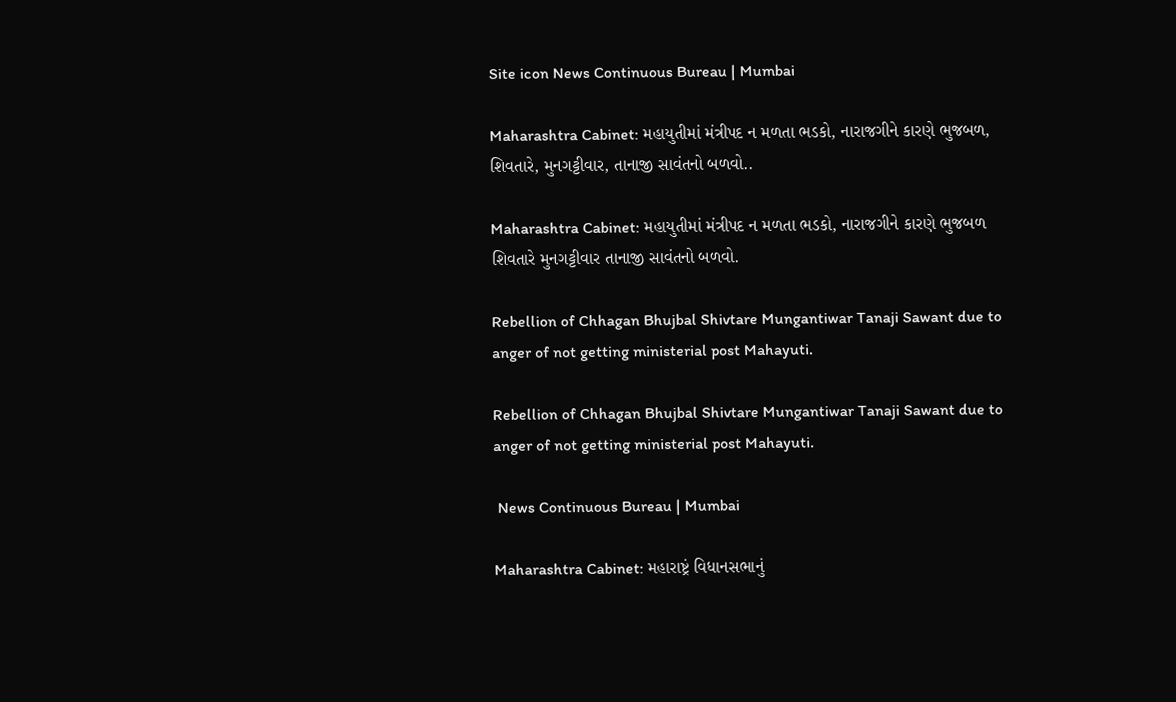Site icon News Continuous Bureau | Mumbai

Maharashtra Cabinet: મહાયુતીમાં મંત્રીપદ ન મળતા ભડકો, નારાજગીને કારણે ભુજબળ, શિવતારે, મુનગટ્ટીવાર, તાનાજી સાવંતનો બળવો..

Maharashtra Cabinet: મહાયુતીમાં મંત્રીપદ ન મળતા ભડકો, નારાજગીને કારણે ભુજબળ શિવતારે મુનગટ્ટીવાર તાનાજી સાવંતનો બળવો.

Rebellion of Chhagan Bhujbal Shivtare Mungantiwar Tanaji Sawant due to anger of not getting ministerial post Mahayuti.

Rebellion of Chhagan Bhujbal Shivtare Mungantiwar Tanaji Sawant due to anger of not getting ministerial post Mahayuti.

 News Continuous Bureau | Mumbai

Maharashtra Cabinet: મહારાષ્ટ્રં વિધાનસભાનું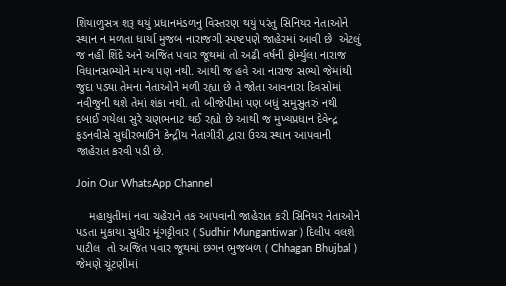શિયાળુસત્ર શરૂ થયું પ્રધાનમંડળનુ વિસ્તરણ થયું પરંતુ સિનિયર નેતાઓને સ્થાન ન મળતા ધાર્યા મુજબ નારાજગી સ્પષ્ટપણે જાહેરમાં આવી છે  એટલું જ નહીં શિંદે અને અજિત પવાર જૂથમાં તો અઢી વર્ષની ફોર્મ્યુલા નારાજ વિધાનસભ્યોને માન્ય પણ નથી. આથી જ હવે આ નારાજ સભ્યો જેમાંથી જુદા પડ્યા તેમના નેતાઓને મળી રહ્યા છે તે જોતા આવનારા દિવસોમાં નવીજુની થશે તેમાં શંકા નથી. તો બીજેપીમાં પણ બધું સમુસુતરું નથી દબાઈ ગયેલા સુરે ચણભનાટ થઈ રહ્યો છે આથી જ મુખ્યપ્રધાન દેવેન્દ્ર ફડનવીસે સુધીરભાઉને કેન્દ્રીય નેતાગીરી દ્વારા ઉચ્ચ સ્થાન આપવાની જાહેરાત કરવી પડી છે.

Join Our WhatsApp Channel

    મહાયુતીમાં નવા ચહેરાને તક આપવાની જાહેરાત કરી સિનિયર નેતાઓને પડતા મુકાયા સુધીર મૂંગટ્ટીવાર ( Sudhir Mungantiwar ) દિલીપ વલશે પાટીલ  તો અજિત પવાર જૂથમાં છગન ભુજબળ ( Chhagan Bhujbal ) જેમણે ચૂંટણીમાં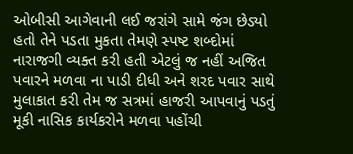ઓબીસી આગેવાની લઈ જરાંગે સામે જંગ છેડ્યો હતો તેને પડતા મુકતા તેમણે સ્પષ્ટ શબ્દોમાં નારાજગી વ્યક્ત કરી હતી એટલું જ નહીં અજિત પવારને મળવા ના પાડી દીધી અને શરદ પવાર સાથે મુલાકાત કરી તેમ જ સત્રમાં હાજરી આપવાનું પડતું મૂકી નાસિક કાર્યકરોને મળવા પહોંચી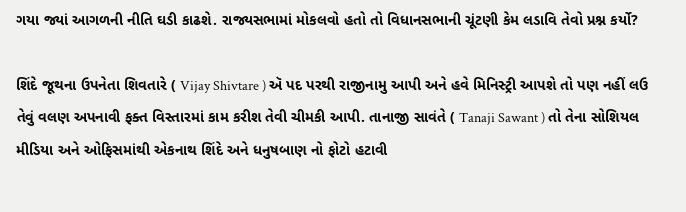ગયા જ્યાં આગળની નીતિ ઘડી કાઢશે. રાજ્યસભામાં મોકલવો હતો તો વિધાનસભાની ચૂંટણી કેમ લડાવિ તેવો પ્રશ્ન કર્યો?

શિંદે જૂથના ઉપનેતા શિવતારે ( Vijay Shivtare ) ઍ પદ પરથી રાજીનામુ આપી અને હવે મિનિસ્ટ્રી આપશે તો પણ નહીં લઉ તેવું વલણ અપનાવી ફક્ત વિસ્તારમાં કામ કરીશ તેવી ચીમકી આપી. તાનાજી સાવંતે ( Tanaji Sawant ) તો તેના સોશિયલ મીડિયા અને ઓફિસમાંથી એકનાથ શિંદે અને ધનુષબાણ નો ફોટો હટાવી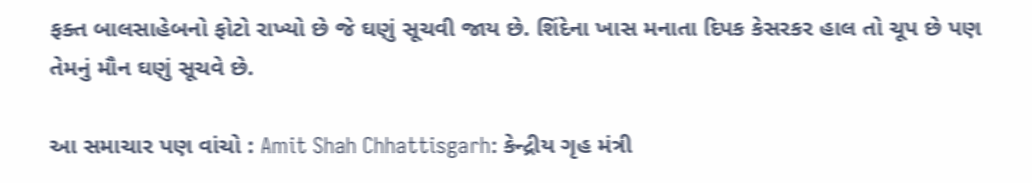ફક્ત બાલસાહેબનો ફોટો રાખ્યો છે જે ઘણું સૂચવી જાય છે. શિંદેના ખાસ મનાતા દિપક કેસરકર હાલ તો ચૂપ છે પણ તેમનું મૌન ઘણું સૂચવે છે.

આ સમાચાર પણ વાંચો : Amit Shah Chhattisgarh: કેન્દ્રીય ગૃહ મંત્રી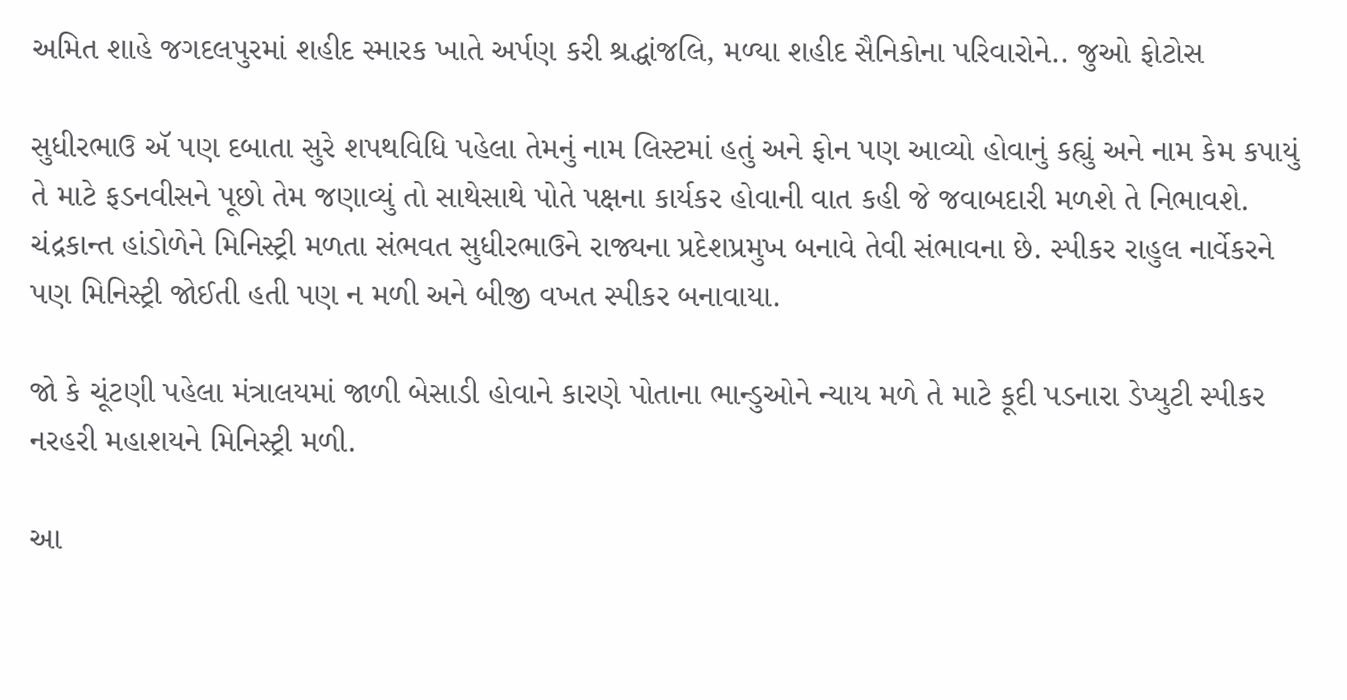અમિત શાહે જગદલપુરમાં શહીદ સ્મારક ખાતે અર્પણ કરી શ્રદ્ધાંજલિ, મળ્યા શહીદ સૈનિકોના પરિવારોને.. જુઓ ફોટોસ

સુધીરભાઉ ઍ પણ દબાતા સુરે શપથવિધિ પહેલા તેમનું નામ લિસ્ટમાં હતું અને ફોન પણ આવ્યો હોવાનું કહ્યું અને નામ કેમ કપાયું તે માટે ફડનવીસને પૂછો તેમ જણાવ્યું તો સાથેસાથે પોતે પક્ષના કાર્યકર હોવાની વાત કહી જે જવાબદારી મળશે તે નિભાવશે. ચંદ્રકાન્ત હાંડોળેને મિનિસ્ટ્રી મળતા સંભવત સુધીરભાઉને રાજ્યના પ્રદેશપ્રમુખ બનાવે તેવી સંભાવના છે. સ્પીકર રાહુલ નાર્વેકરને પણ મિનિસ્ટ્રી જોઈતી હતી પણ ન મળી અને બીજી વખત સ્પીકર બનાવાયા.

જો કે ચૂંટણી પહેલા મંત્રાલયમાં જાળી બેસાડી હોવાને કારણે પોતાના ભાન્ડુઓને ન્યાય મળે તે માટે કૂદી પડનારા ડેપ્યુટી સ્પીકર નરહરી મહાશયને મિનિસ્ટ્રી મળી.

આ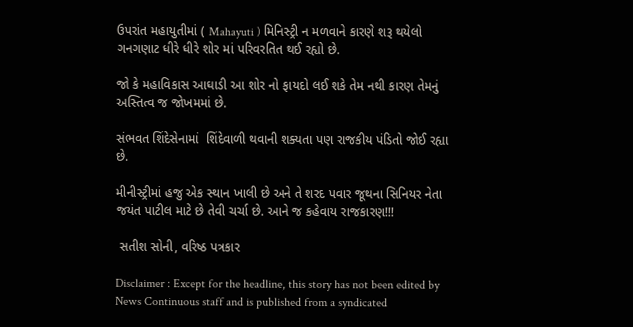ઉપરાંત મહાયુતીમાં ( Mahayuti ) મિનિસ્ટ્રી ન મળવાને કારણે શરૂ થયેલો ગનગણાટ ધીરે ધીરે શોર માં પરિવરતિત થઈ રહ્યો છે.

જો કે મહાવિકાસ આઘાડી આ શોર નો ફાયદો લઈ શકે તેમ નથી કારણ તેમનું અસ્તિત્વ જ જોખમમાં છે.

સંભવત શિંદેસેનામાં  શિંદેવાળી થવાની શક્યતા પણ રાજકીય પંડિતો જોઈ રહ્યા છે.

મીનીસ્ટ્રીમાં હજુ એક સ્થાન ખાલી છે અને તે શરદ પવાર જૂથના સિનિયર નેતા જયંત પાટીલ માટે છે તેવી ચર્ચા છે. આને જ કહેવાય રાજકારણ!!!

 સતીશ સોની, વરિષ્ઠ પત્રકાર

Disclaimer : Except for the headline, this story has not been edited by News Continuous staff and is published from a syndicated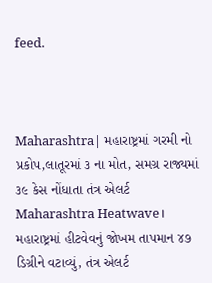feed.



Maharashtra| મહારાષ્ટ્રમાં ગરમી નો પ્રકોપ,લાતૂરમાં ૩ ના મોત, સમગ્ર રાજ્યમાં ૩૯ કેસ નોંધાતા તંત્ર એલર્ટ
Maharashtra Heatwave। મહારાષ્ટ્રમાં હીટવેવનું જોખમ તાપમાન ૪૭ ડિગ્રીને વટાવ્યું, તંત્ર એલર્ટ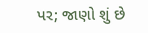પર; જાણો શું છે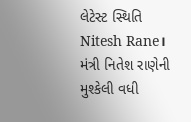લેટેસ્ટ સ્થિતિ
Nitesh Rane। મંત્રી નિતેશ રાણેની મુશ્કેલી વધી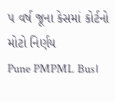૫ વર્ષ જૂના કેસમાં કોર્ટનો મોટો નિર્ણય
Pune PMPML Bus।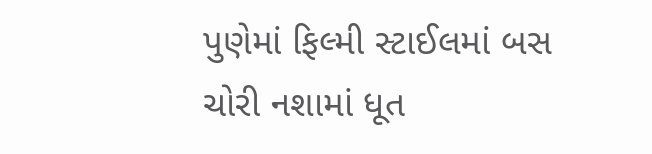પુણેમાં ફિલ્મી સ્ટાઈલમાં બસ ચોરી નશામાં ધૂત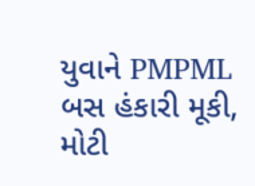યુવાને PMPML બસ હંકારી મૂકી, મોટી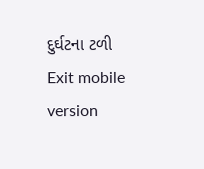દુર્ઘટના ટળી
Exit mobile version